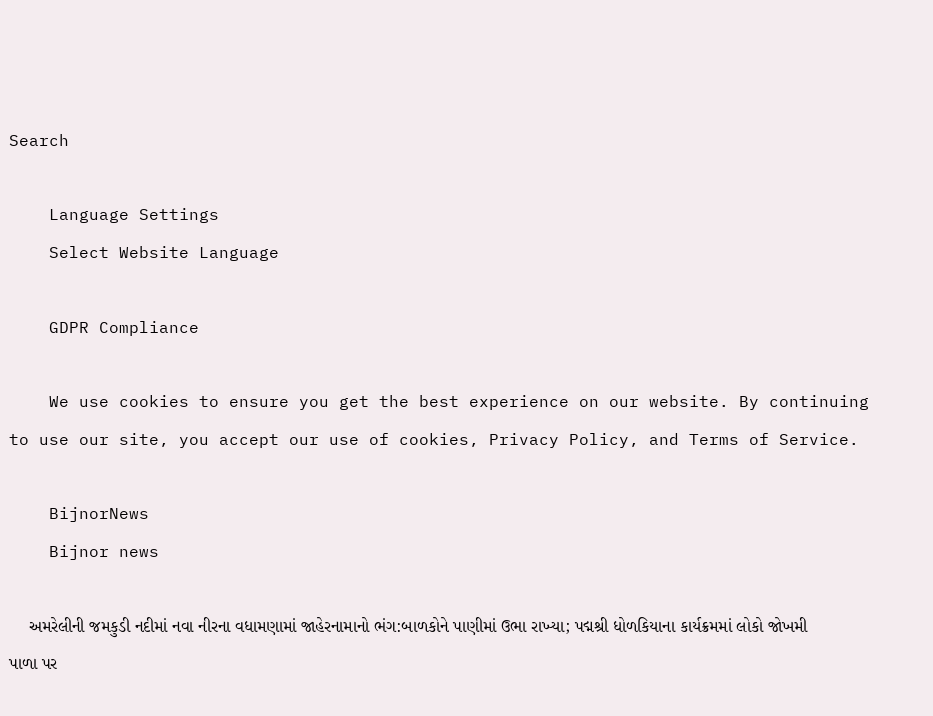Search

    Language Settings
    Select Website Language

    GDPR Compliance

    We use cookies to ensure you get the best experience on our website. By continuing to use our site, you accept our use of cookies, Privacy Policy, and Terms of Service.

    BijnorNews
    Bijnor news

    અમરેલીની જમકુડી નદીમાં નવા નીરના વધામણામાં જાહેરનામાનો ભંગ:બાળકોને પાણીમાં ઉભા રાખ્યા; પદ્મશ્રી ધોળકિયાના કાર્યક્રમમાં લોકો જોખમી પાળા પર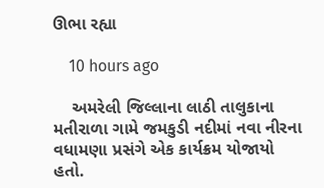ઊભા રહ્યા

    10 hours ago

    અમરેલી જિલ્લાના લાઠી તાલુકાના મતીરાળા ગામે જમકુડી નદીમાં નવા નીરના વધામણા પ્રસંગે એક કાર્યક્રમ યોજાયો હતો.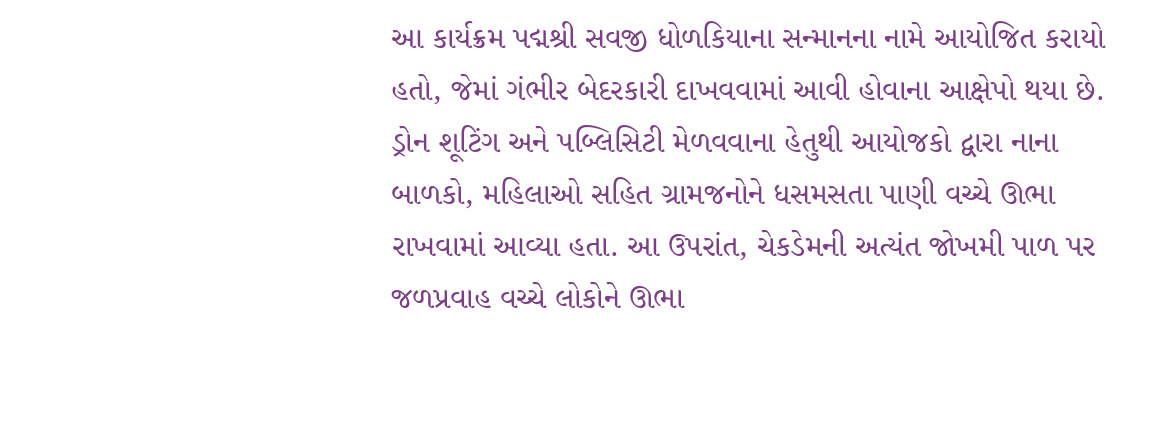આ કાર્યક્રમ પદ્મશ્રી સવજી ધોળકિયાના સન્માનના નામે આયોજિત કરાયો હતો, જેમાં ગંભીર બેદરકારી દાખવવામાં આવી હોવાના આક્ષેપો થયા છે. ડ્રોન શૂટિંગ અને પબ્લિસિટી મેળવવાના હેતુથી આયોજકો દ્વારા નાના બાળકો, મહિલાઓ સહિત ગ્રામજનોને ધસમસતા પાણી વચ્ચે ઊભા રાખવામાં આવ્યા હતા. આ ઉપરાંત, ચેકડેમની અત્યંત જોખમી પાળ પર જળપ્રવાહ વચ્ચે લોકોને ઊભા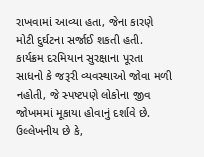રાખવામાં આવ્યા હતા, જેના કારણે મોટી દુર્ઘટના સર્જાઈ શકતી હતી. કાર્યક્રમ દરમિયાન સુરક્ષાના પૂરતા સાધનો કે જરૂરી વ્યવસ્થાઓ જોવા મળી નહોતી, જે સ્પષ્ટપણે લોકોના જીવ જોખમમાં મૂકાયા હોવાનું દર્શાવે છે. ઉલ્લેખનીય છે કે,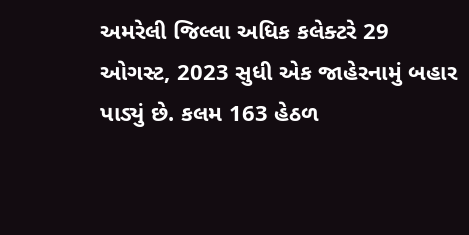અમરેલી જિલ્લા અધિક કલેક્ટરે 29 ઓગસ્ટ, 2023 સુધી એક જાહેરનામું બહાર પાડ્યું છે. કલમ 163 હેઠળ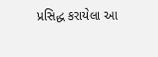પ્રસિદ્ધ કરાયેલા આ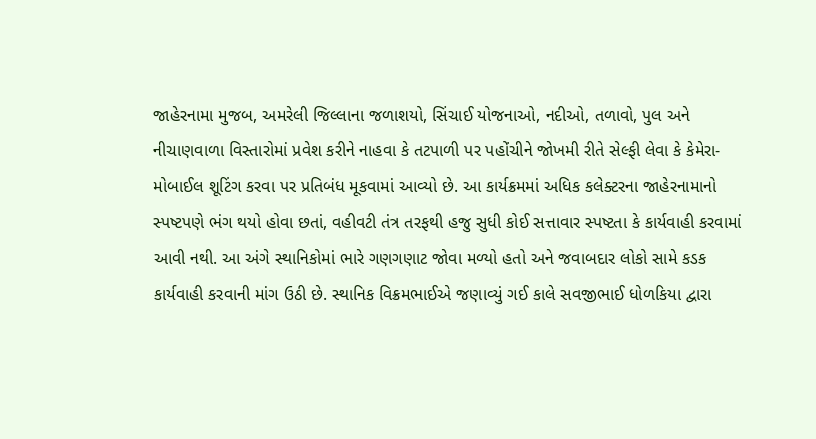જાહેરનામા મુજબ, અમરેલી જિલ્લાના જળાશયો, સિંચાઈ યોજનાઓ, નદીઓ, તળાવો, પુલ અને નીચાણવાળા વિસ્તારોમાં પ્રવેશ કરીને નાહવા કે તટપાળી પર પહોંચીને જોખમી રીતે સેલ્ફી લેવા કે કેમેરા-મોબાઈલ શૂટિંગ કરવા પર પ્રતિબંધ મૂકવામાં આવ્યો છે. આ કાર્યક્રમમાં અધિક કલેક્ટરના જાહેરનામાનો સ્પષ્ટપણે ભંગ થયો હોવા છતાં, વહીવટી તંત્ર તરફથી હજુ સુધી કોઈ સત્તાવાર સ્પષ્ટતા કે કાર્યવાહી કરવામાં આવી નથી. આ અંગે સ્થાનિકોમાં ભારે ગણગણાટ જોવા મળ્યો હતો અને જવાબદાર લોકો સામે કડક કાર્યવાહી કરવાની માંગ ઉઠી છે. સ્થાનિક વિક્રમભાઈએ જણાવ્યું ગઈ કાલે સવજીભાઈ ધોળકિયા દ્વારા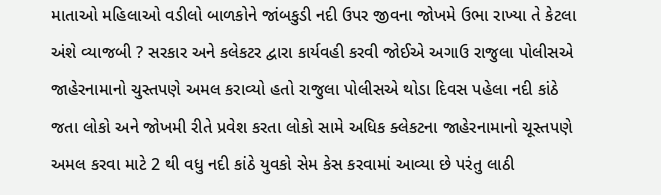માતાઓ મહિલાઓ વડીલો બાળકોને જાંબકુડી નદી ઉપર જીવના જોખમે ઉભા રાખ્યા તે કેટલા અંશે વ્યાજબી ? સરકાર અને કલેકટર દ્વારા કાર્યવહી કરવી જોઈએ અગાઉ રાજુલા પોલીસએ જાહેરનામાનો ચુસ્તપણે અમલ કરાવ્યો હતો રાજુલા પોલીસએ થોડા દિવસ પહેલા નદી કાંઠે જતા લોકો અને જોખમી રીતે પ્રવેશ કરતા લોકો સામે અધિક ક્લેકટના જાહેરનામાનો ચૂસ્તપણે અમલ કરવા માટે 2 થી વધુ નદી કાંઠે યુવકો સેમ કેસ કરવામાં આવ્યા છે પરંતુ લાઠી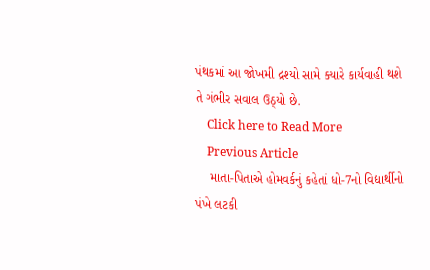પંથકમાં આ જોખમી દ્રશ્યો સામે ક્યારે કાર્યવાહી થશે તે ગંભીર સવાલ ઉઠ્યો છે.
    Click here to Read More
    Previous Article
    માતા-પિતાએ હોમવર્કનું કહેતાં ધો-7નો વિદ્યાર્થીનો પંખે લટકી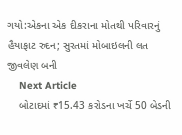ગયો:એકના એક દીકરાના મોતથી પરિવારનું હૈયાફાટ રુદન; સુરતમાં મોબાઇલની લત જીવલેણ બની
    Next Article
    બોટાદમાં ₹15.43 કરોડના ખર્ચે 50 બેડની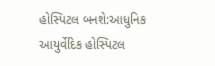હોસ્પિટલ બનશે:આધુનિક આયુર્વેદિક હોસ્પિટલ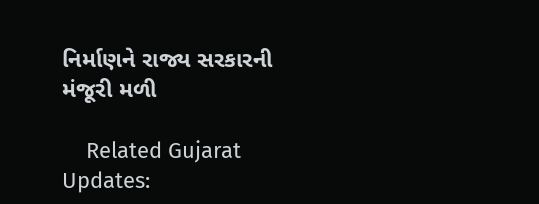નિર્માણને રાજ્ય સરકારની મંજૂરી મળી

    Related Gujarat Updates: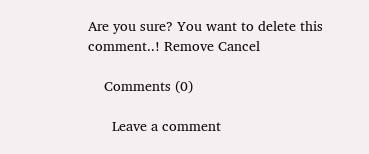Are you sure? You want to delete this comment..! Remove Cancel

    Comments (0)

      Leave a comment